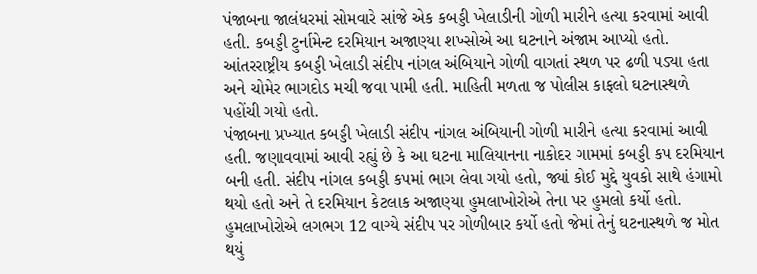પંજાબના જાલંધરમાં સોમવારે સાંજે એક કબડ્ડી ખેલાડીની ગોળી મારીને હત્યા કરવામાં આવી હતી. કબડ્ડી ટુર્નામેન્ટ દરમિયાન અજાણ્યા શખ્સોએ આ ઘટનાને અંજામ આપ્યો હતો. આંતરરાષ્ટ્રીય કબડ્ડી ખેલાડી સંદીપ નાંગલ અંબિયાને ગોળી વાગતાં સ્થળ પર ઢળી પડ્યા હતા અને ચોમેર ભાગદોડ મચી જવા પામી હતી. માહિતી મળતા જ પોલીસ કાફલો ઘટનાસ્થળે પહોંચી ગયો હતો.
પંજાબના પ્રખ્યાત કબડ્ડી ખેલાડી સંદીપ નાંગલ અંબિયાની ગોળી મારીને હત્યા કરવામાં આવી હતી. જણાવવામાં આવી રહ્યું છે કે આ ઘટના માલિયાનના નાકોદર ગામમાં કબડ્ડી કપ દરમિયાન બની હતી. સંદીપ નાંગલ કબડ્ડી કપમાં ભાગ લેવા ગયો હતો, જ્યાં કોઈ મુદ્દે યુવકો સાથે હંગામો થયો હતો અને તે દરમિયાન કેટલાક અજાણ્યા હુમલાખોરોએ તેના પર હુમલો કર્યો હતો. હુમલાખોરોએ લગભગ 12 વાગ્યે સંદીપ પર ગોળીબાર કર્યો હતો જેમાં તેનું ઘટનાસ્થળે જ મોત થયું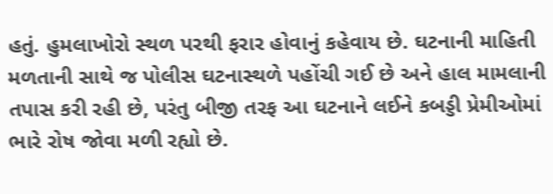હતું. હુમલાખોરો સ્થળ પરથી ફરાર હોવાનું કહેવાય છે. ઘટનાની માહિતી મળતાની સાથે જ પોલીસ ઘટનાસ્થળે પહોંચી ગઈ છે અને હાલ મામલાની તપાસ કરી રહી છે, પરંતુ બીજી તરફ આ ઘટનાને લઈને કબડ્ડી પ્રેમીઓમાં ભારે રોષ જોવા મળી રહ્યો છે.